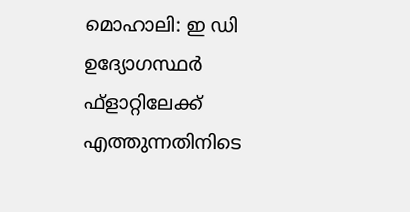മൊഹാലി: ഇ ഡി ഉദ്യോഗസ്ഥർ ഫ്ളാറ്റിലേക്ക് എത്തുന്നതിനിടെ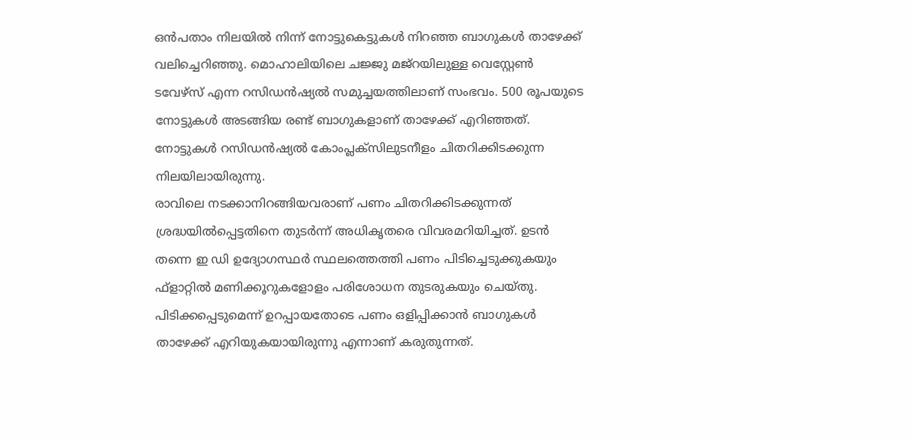ഒൻപതാം നിലയിൽ നിന്ന് നോട്ടുകെട്ടുകൾ നിറഞ്ഞ ബാഗുകൾ താഴേക്ക് വലിച്ചെറിഞ്ഞു. മൊഹാലിയിലെ ചജ്ജു മജ്റയിലുള്ള വെസ്റ്റേൺ ടവേഴ്സ് എന്ന റസിഡൻഷ്യൽ സമുച്ചയത്തിലാണ് സംഭവം. 500 രൂപയുടെ നോട്ടുകൾ അടങ്ങിയ രണ്ട് ബാഗുകളാണ് താഴേക്ക് എറിഞ്ഞത്. നോട്ടുകൾ റസിഡൻഷ്യൽ കോംപ്ലക്സിലുടനീളം ചിതറിക്കിടക്കുന്ന നിലയിലായിരുന്നു.
രാവിലെ നടക്കാനിറങ്ങിയവരാണ് പണം ചിതറിക്കിടക്കുന്നത് ശ്രദ്ധയിൽപ്പെട്ടതിനെ തുടർന്ന് അധികൃതരെ വിവരമറിയിച്ചത്. ഉടൻ തന്നെ ഇ ഡി ഉദ്യോഗസ്ഥർ സ്ഥലത്തെത്തി പണം പിടിച്ചെടുക്കുകയും ഫ്ളാറ്റിൽ മണിക്കൂറുകളോളം പരിശോധന തുടരുകയും ചെയ്തു. പിടിക്കപ്പെടുമെന്ന് ഉറപ്പായതോടെ പണം ഒളിപ്പിക്കാൻ ബാഗുകൾ താഴേക്ക് എറിയുകയായിരുന്നു എന്നാണ് കരുതുന്നത്.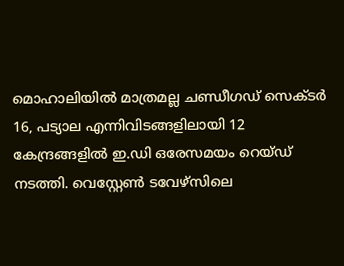മൊഹാലിയിൽ മാത്രമല്ല ചണ്ഡീഗഡ് സെക്ടർ 16, പട്യാല എന്നിവിടങ്ങളിലായി 12 കേന്ദ്രങ്ങളിൽ ഇ.ഡി ഒരേസമയം റെയ്ഡ് നടത്തി. വെസ്റ്റേൺ ടവേഴ്സിലെ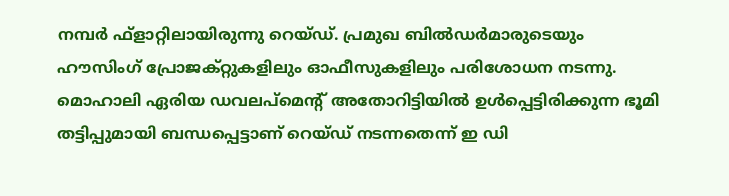നമ്പർ ഫ്ളാറ്റിലായിരുന്നു റെയ്ഡ്. പ്രമുഖ ബിൽഡർമാരുടെയും ഹൗസിംഗ് പ്രോജക്റ്റുകളിലും ഓഫീസുകളിലും പരിശോധന നടന്നു.
മൊഹാലി ഏരിയ ഡവലപ്മെന്റ് അതോറിട്ടിയിൽ ഉൾപ്പെട്ടിരിക്കുന്ന ഭൂമി തട്ടിപ്പുമായി ബന്ധപ്പെട്ടാണ് റെയ്ഡ് നടന്നതെന്ന് ഇ ഡി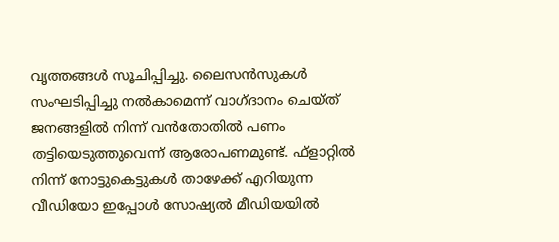വൃത്തങ്ങൾ സൂചിപ്പിച്ചു. ലൈസൻസുകൾ സംഘടിപ്പിച്ചു നൽകാമെന്ന് വാഗ്ദാനം ചെയ്ത് ജനങ്ങളിൽ നിന്ന് വൻതോതിൽ പണം തട്ടിയെടുത്തുവെന്ന് ആരോപണമുണ്ട്. ഫ്ളാറ്റിൽ നിന്ന് നോട്ടുകെട്ടുകൾ താഴേക്ക് എറിയുന്ന വീഡിയോ ഇപ്പോൾ സോഷ്യൽ മീഡിയയിൽ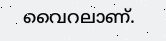വൈറലാണ്.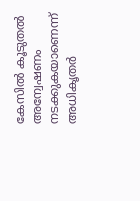കേസിൽ കൂടുതൽ അന്വേഷണം നടക്കുകയാണെന്ന് അധികൃതർ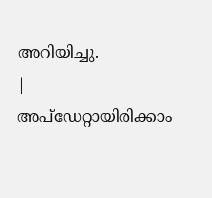അറിയിച്ചു.
|
അപ്ഡേറ്റായിരിക്കാം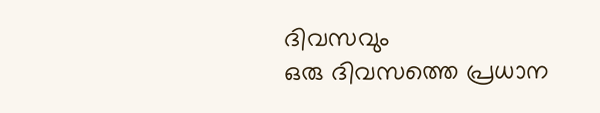ദിവസവും
ഒരു ദിവസത്തെ പ്രധാന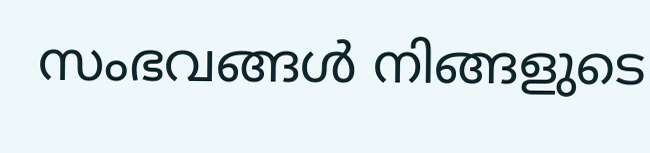സംഭവങ്ങൾ നിങ്ങളുടെ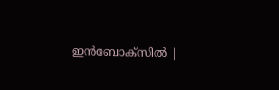ഇൻബോക്സിൽ |